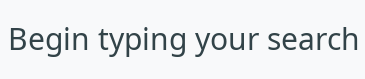Begin typing your search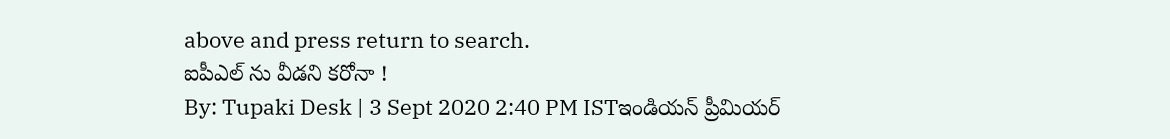above and press return to search.
ఐపీఎల్ ను వీడని కరోనా !
By: Tupaki Desk | 3 Sept 2020 2:40 PM ISTఇండియన్ ప్రీమియర్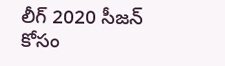లీగ్ 2020 సీజన్ కోసం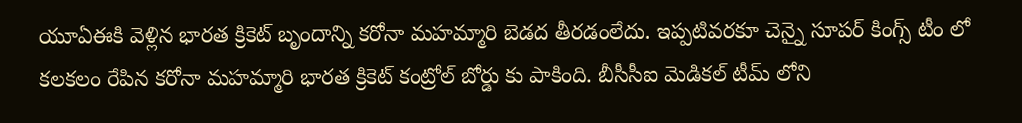యూఏఈకి వెళ్లిన భారత క్రికెట్ బృందాన్ని కరోనా మహమ్మారి బెడద తీరడంలేదు. ఇప్పటివరకూ చెన్నై సూపర్ కింగ్స్ టీం లో కలకలం రేపిన కరోనా మహమ్మారి భారత క్రికెట్ కంట్రోల్ బోర్డు కు పాకింది. బీసీసీఐ మెడికల్ టీమ్ లోని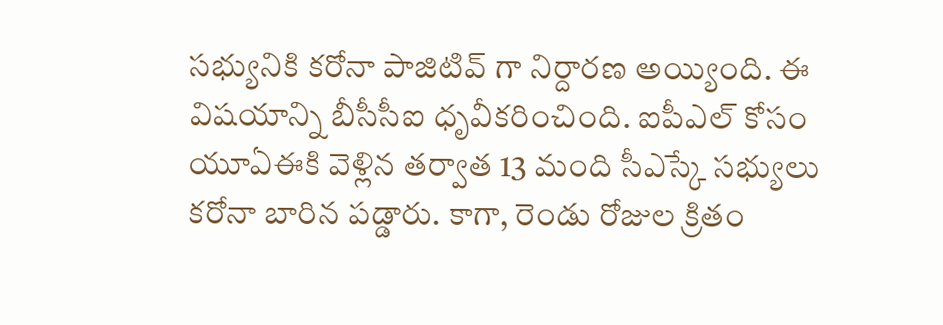సభ్యునికి కరోనా పాజిటివ్ గా నిర్దారణ అయ్యింది. ఈ విషయాన్ని బీసీసీఐ ధృవీకరించింది. ఐపీఎల్ కోసం యూఏఈకి వెళ్లిన తర్వాత 13 మంది సీఎస్కే సభ్యులు కరోనా బారిన పడ్డారు. కాగా, రెండు రోజుల క్రితం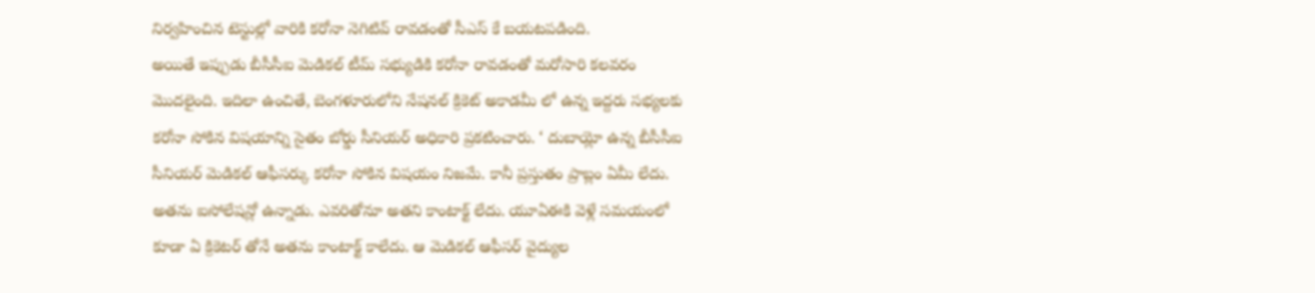నిర్వహించిన టెస్టుల్లో వారికి కరోనా నెగిటివ్ రావడంతో సీఎస్ కే బయటపడింది.
అయితే ఇప్పుడు బీసీసీఐ మెడికల్ టీమ్ సభ్యుడికి కరోనా రావడంతో మరోసారి కలవరం మొదలైంది. ఇదిలా ఉంచితే, బెంగళూరులోని నేషనల్ క్రికెట్ అకాడమీ లో ఉన్న ఇద్దరు సభ్యలకు కరోనా సోకిన విషయాన్ని సైతం బోర్డు సీనియర్ అధికారి ప్రకటించారు. ‘ దుబాయ్లో ఉన్న బీసీసీఐ సీనియర్ మెడికల్ ఆఫీసర్కు కరోనా సోకిన విషయం నిజమే. కానీ ప్రస్తుతం ప్రాబ్లం ఏమీ లేదు. అతను ఐసోలేషన్లో ఉన్నాడు. ఎవరితోనూ అతని కాంటాక్ట్ లేదు. యూఏఈకి వెళ్లే సమయంలో కూడా ఏ క్రికెటర్ తోనే అతను కాంటాక్ట్ కాలేదు. ఆ మెడికల్ ఆఫీసర్ వైద్యుల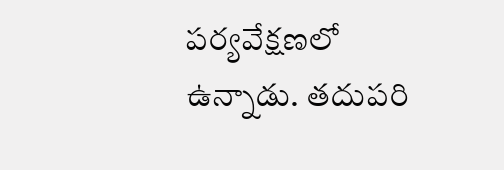పర్యవేక్షణలో ఉన్నాడు. తదుపరి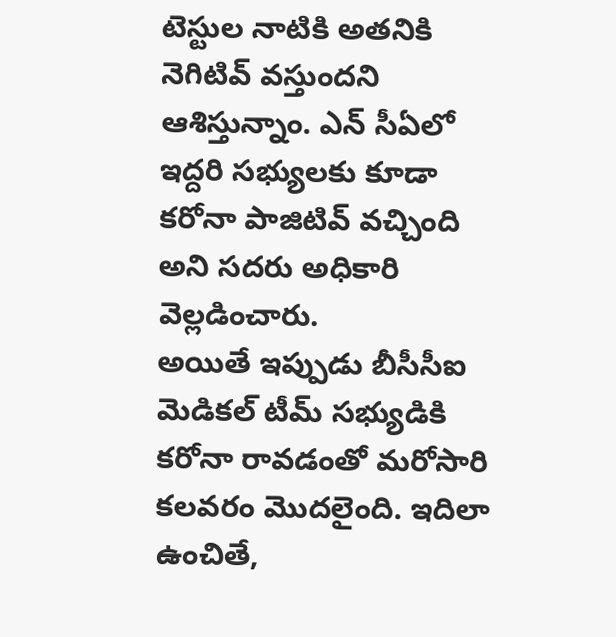టెస్టుల నాటికి అతనికి నెగిటివ్ వస్తుందని ఆశిస్తున్నాం. ఎన్ సీఏలో ఇద్దరి సభ్యులకు కూడా కరోనా పాజిటివ్ వచ్చింది అని సదరు అధికారి వెల్లడించారు.
అయితే ఇప్పుడు బీసీసీఐ మెడికల్ టీమ్ సభ్యుడికి కరోనా రావడంతో మరోసారి కలవరం మొదలైంది. ఇదిలా ఉంచితే,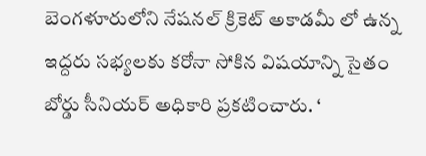బెంగళూరులోని నేషనల్ క్రికెట్ అకాడమీ లో ఉన్న ఇద్దరు సభ్యలకు కరోనా సోకిన విషయాన్ని సైతం బోర్డు సీనియర్ అధికారి ప్రకటించారు. ‘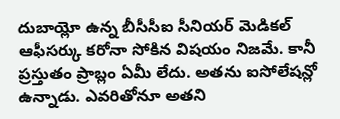దుబాయ్లో ఉన్న బీసీసీఐ సీనియర్ మెడికల్ ఆఫీసర్కు కరోనా సోకిన విషయం నిజమే. కానీ ప్రస్తుతం ప్రాబ్లం ఏమీ లేదు. అతను ఐసోలేషన్లో ఉన్నాడు. ఎవరితోనూ అతని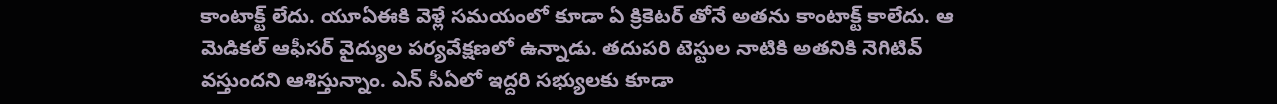కాంటాక్ట్ లేదు. యూఏఈకి వెళ్లే సమయంలో కూడా ఏ క్రికెటర్ తోనే అతను కాంటాక్ట్ కాలేదు. ఆ మెడికల్ ఆఫీసర్ వైద్యుల పర్యవేక్షణలో ఉన్నాడు. తదుపరి టెస్టుల నాటికి అతనికి నెగిటివ్ వస్తుందని ఆశిస్తున్నాం. ఎన్ సీఏలో ఇద్దరి సభ్యులకు కూడా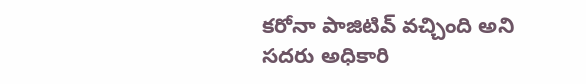కరోనా పాజిటివ్ వచ్చింది అని సదరు అధికారి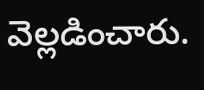వెల్లడించారు.